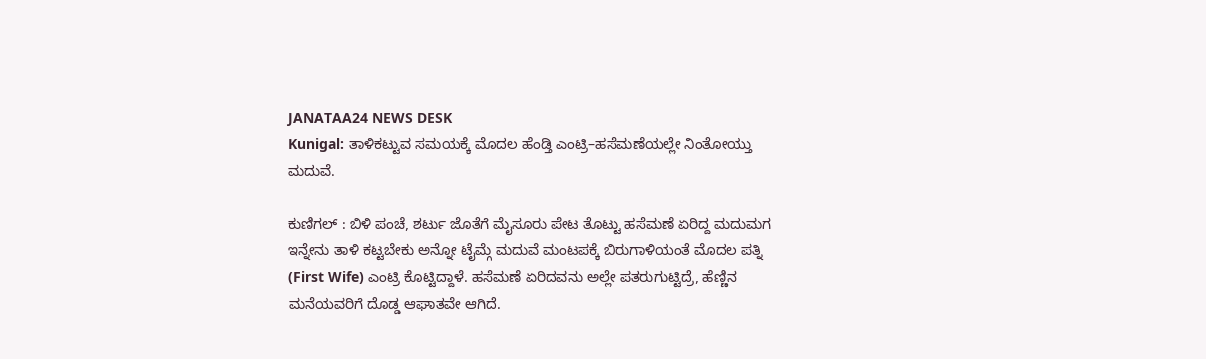JANATAA24 NEWS DESK
Kunigal: ತಾಳಿಕಟ್ಟುವ ಸಮಯಕ್ಕೆ ಮೊದಲ ಹೆಂಡ್ತಿ ಎಂಟ್ರಿ–ಹಸೆಮಣೆಯಲ್ಲೇ ನಿಂತೋಯ್ತು ಮದುವೆ.

ಕುಣಿಗಲ್ : ಬಿಳಿ ಪಂಚೆ, ಶರ್ಟು ಜೊತೆಗೆ ಮೈಸೂರು ಪೇಟ ತೊಟ್ಟು ಹಸೆಮಣೆ ಏರಿದ್ದ ಮದುಮಗ ಇನ್ನೇನು ತಾಳಿ ಕಟ್ಟಬೇಕು ಅನ್ನೋ ಟೈಮ್ಗೆ ಮದುವೆ ಮಂಟಪಕ್ಕೆ ಬಿರುಗಾಳಿಯಂತೆ ಮೊದಲ ಪತ್ನಿ (First Wife) ಎಂಟ್ರಿ ಕೊಟ್ಟಿದ್ದಾಳೆ. ಹಸೆಮಣೆ ಏರಿದವನು ಅಲ್ಲೇ ಪತರುಗುಟ್ಟಿದ್ರೆ, ಹೆಣ್ಣಿನ ಮನೆಯವರಿಗೆ ದೊಡ್ಡ ಆಘಾತವೇ ಆಗಿದೆ.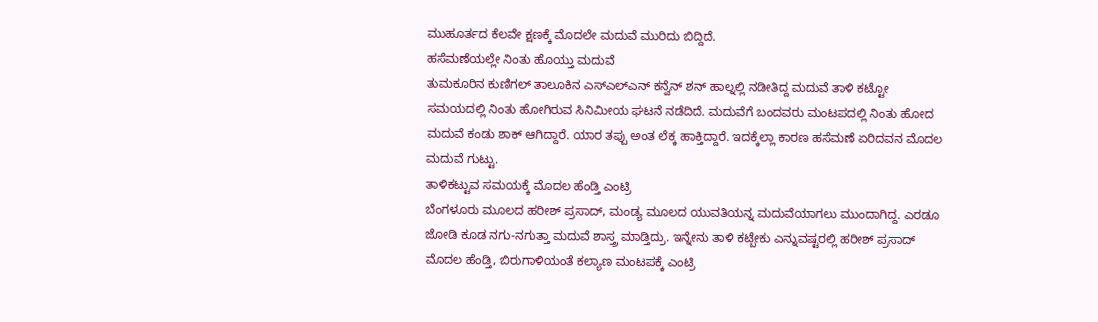ಮುಹೂರ್ತದ ಕೆಲವೇ ಕ್ಷಣಕ್ಕೆ ಮೊದಲೇ ಮದುವೆ ಮುರಿದು ಬಿದ್ದಿದೆ.
ಹಸೆಮಣೆಯಲ್ಲೇ ನಿಂತು ಹೊಯ್ತು ಮದುವೆ
ತುಮಕೂರಿನ ಕುಣಿಗಲ್ ತಾಲೂಕಿನ ಎಸ್ಎಲ್ಎನ್ ಕನ್ವೆನ್ ಶನ್ ಹಾಲ್ನಲ್ಲಿ ನಡೀತಿದ್ದ ಮದುವೆ ತಾಳಿ ಕಟ್ಟೋ ಸಮಯದಲ್ಲಿ ನಿಂತು ಹೋಗಿರುವ ಸಿನಿಮೀಯ ಘಟನೆ ನಡೆದಿದೆ. ಮದುವೆಗೆ ಬಂದವರು ಮಂಟಪದಲ್ಲಿ ನಿಂತು ಹೋದ ಮದುವೆ ಕಂಡು ಶಾಕ್ ಆಗಿದ್ದಾರೆ. ಯಾರ ತಪ್ಪು ಅಂತ ಲೆಕ್ಕ ಹಾಕ್ತಿದ್ದಾರೆ. ಇದಕ್ಕೆಲ್ಲಾ ಕಾರಣ ಹಸೆಮಣೆ ಏರಿದವನ ಮೊದಲ ಮದುವೆ ಗುಟ್ಟು.
ತಾಳಿಕಟ್ಟುವ ಸಮಯಕ್ಕೆ ಮೊದಲ ಹೆಂಡ್ತಿ ಎಂಟ್ರಿ
ಬೆಂಗಳೂರು ಮೂಲದ ಹರೀಶ್ ಪ್ರಸಾದ್, ಮಂಡ್ಯ ಮೂಲದ ಯುವತಿಯನ್ನ ಮದುವೆಯಾಗಲು ಮುಂದಾಗಿದ್ದ. ಎರಡೂ ಜೋಡಿ ಕೂಡ ನಗು-ನಗುತ್ತಾ ಮದುವೆ ಶಾಸ್ತ್ರ ಮಾಡ್ತಿದ್ರು. ಇನ್ನೇನು ತಾಳಿ ಕಟ್ಬೇಕು ಎನ್ನುವಷ್ಟರಲ್ಲಿ ಹರೀಶ್ ಪ್ರಸಾದ್ ಮೊದಲ ಹೆಂಡ್ತಿ, ಬಿರುಗಾಳಿಯಂತೆ ಕಲ್ಯಾಣ ಮಂಟಪಕ್ಕೆ ಎಂಟ್ರಿ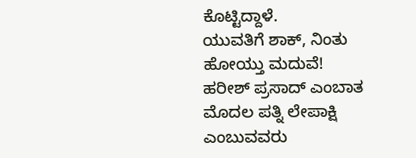ಕೊಟ್ಟಿದ್ದಾಳೆ.
ಯುವತಿಗೆ ಶಾಕ್, ನಿಂತು ಹೋಯ್ತು ಮದುವೆ!
ಹರೀಶ್ ಪ್ರಸಾದ್ ಎಂಬಾತ ಮೊದಲ ಪತ್ನಿ ಲೇಪಾಕ್ಷಿ ಎಂಬುವವರು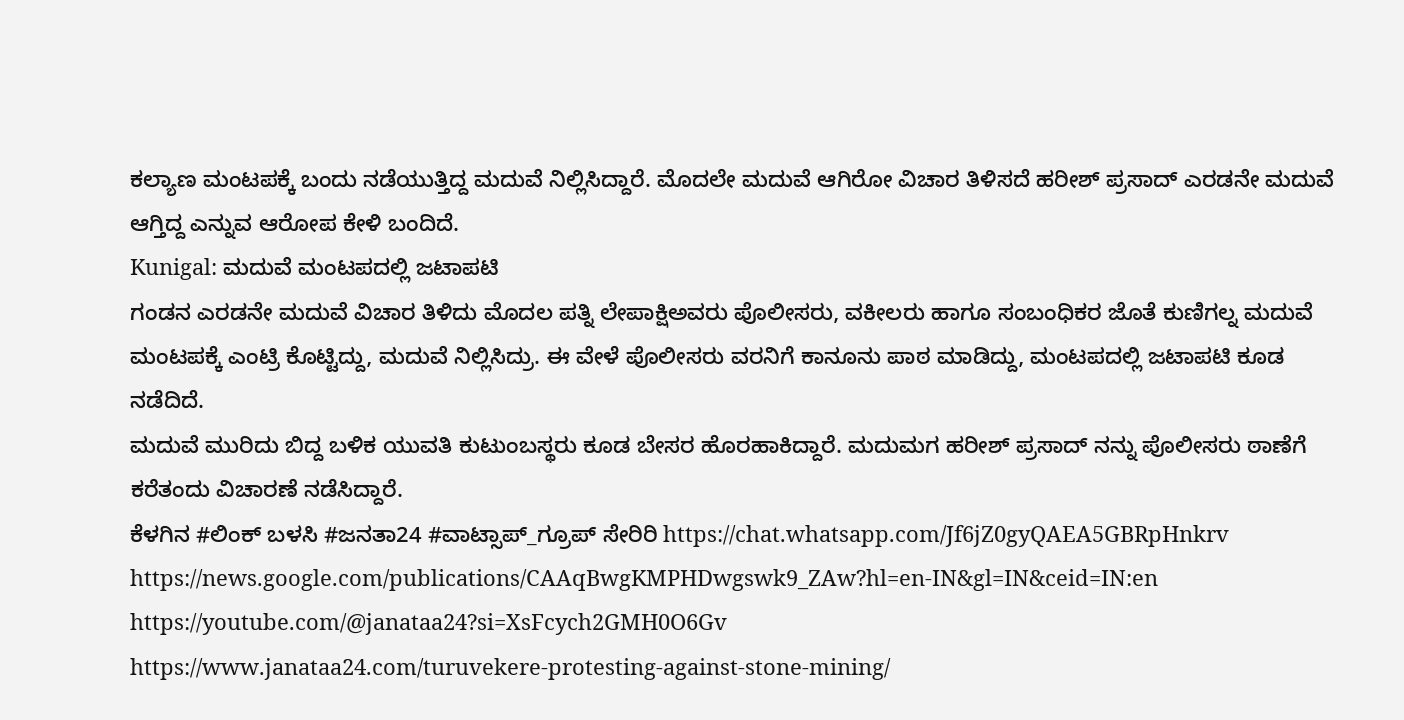ಕಲ್ಯಾಣ ಮಂಟಪಕ್ಕೆ ಬಂದು ನಡೆಯುತ್ತಿದ್ದ ಮದುವೆ ನಿಲ್ಲಿಸಿದ್ದಾರೆ. ಮೊದಲೇ ಮದುವೆ ಆಗಿರೋ ವಿಚಾರ ತಿಳಿಸದೆ ಹರೀಶ್ ಪ್ರಸಾದ್ ಎರಡನೇ ಮದುವೆ ಆಗ್ತಿದ್ದ ಎನ್ನುವ ಆರೋಪ ಕೇಳಿ ಬಂದಿದೆ.
Kunigal: ಮದುವೆ ಮಂಟಪದಲ್ಲಿ ಜಟಾಪಟಿ
ಗಂಡನ ಎರಡನೇ ಮದುವೆ ವಿಚಾರ ತಿಳಿದು ಮೊದಲ ಪತ್ನಿ ಲೇಪಾಕ್ಷಿಅವರು ಪೊಲೀಸರು, ವಕೀಲರು ಹಾಗೂ ಸಂಬಂಧಿಕರ ಜೊತೆ ಕುಣಿಗಲ್ನ ಮದುವೆ ಮಂಟಪಕ್ಕೆ ಎಂಟ್ರಿ ಕೊಟ್ಟಿದ್ದು, ಮದುವೆ ನಿಲ್ಲಿಸಿದ್ರು. ಈ ವೇಳೆ ಪೊಲೀಸರು ವರನಿಗೆ ಕಾನೂನು ಪಾಠ ಮಾಡಿದ್ದು, ಮಂಟಪದಲ್ಲಿ ಜಟಾಪಟಿ ಕೂಡ ನಡೆದಿದೆ.
ಮದುವೆ ಮುರಿದು ಬಿದ್ದ ಬಳಿಕ ಯುವತಿ ಕುಟುಂಬಸ್ಥರು ಕೂಡ ಬೇಸರ ಹೊರಹಾಕಿದ್ದಾರೆ. ಮದುಮಗ ಹರೀಶ್ ಪ್ರಸಾದ್ ನನ್ನು ಪೊಲೀಸರು ಠಾಣೆಗೆ ಕರೆತಂದು ವಿಚಾರಣೆ ನಡೆಸಿದ್ದಾರೆ.
ಕೆಳಗಿನ #ಲಿಂಕ್ ಬಳಸಿ #ಜನತಾ24 #ವಾಟ್ಸಾಪ್_ಗ್ರೂಪ್ ಸೇರಿರಿ https://chat.whatsapp.com/Jf6jZ0gyQAEA5GBRpHnkrv
https://news.google.com/publications/CAAqBwgKMPHDwgswk9_ZAw?hl=en-IN&gl=IN&ceid=IN:en
https://youtube.com/@janataa24?si=XsFcych2GMH0O6Gv
https://www.janataa24.com/turuvekere-protesting-against-stone-mining/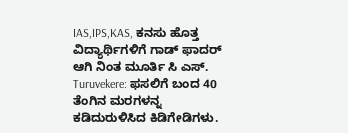IAS,IPS,KAS, ಕನಸು ಹೊತ್ತ ವಿದ್ಯಾರ್ಥಿಗಳಿಗೆ ಗಾಡ್ ಫಾದರ್ ಆಗಿ ನಿಂತ ಮೂರ್ತಿ ಸಿ ಎಸ್.
Turuvekere: ಫಸಲಿಗೆ ಬಂದ 40 ತೆಂಗಿನ ಮರಗಳನ್ನ ಕಡಿದುರುಳಿಸಿದ ಕಿಡಿಗೇಡಿಗಳು.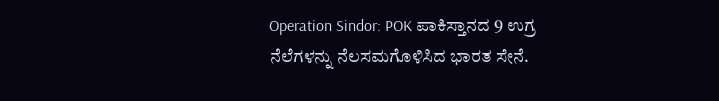Operation Sindor: POK ಪಾಕಿಸ್ತಾನದ 9 ಉಗ್ರ ನೆಲೆಗಳನ್ನು ನೆಲಸಮಗೊಳಿಸಿದ ಭಾರತ ಸೇನೆ.